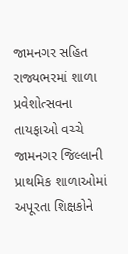જામનગર સહિત રાજ્યભરમાં શાળા પ્રવેશોત્સવના તાયફાઓ વચ્ચે જામનગર જિલ્લાની પ્રાથમિક શાળાઓમાં અપૂરતા શિક્ષકોને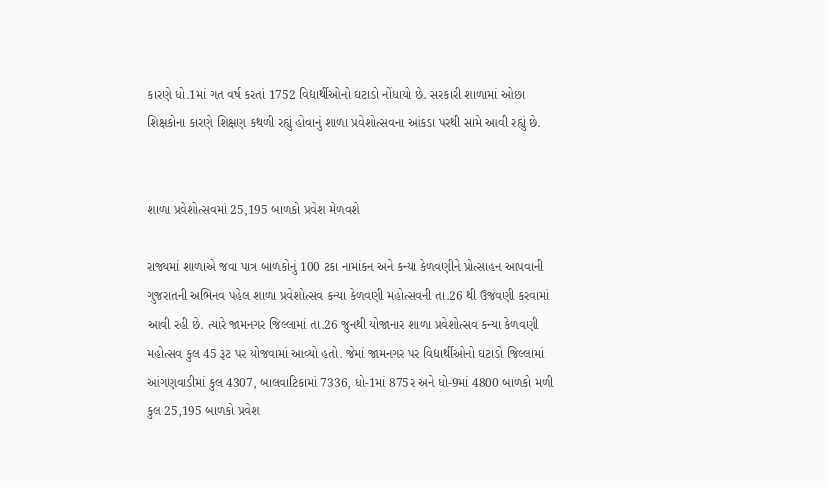કારણે ધો.1માં ગત વર્ષ કરતાં 1752 વિદ્યાર્થીઓનો ઘટાડો નોંધાયો છે. સરકારી શાળામાં ઓછા શિક્ષકોના કારણે શિક્ષણ કથળી રહ્યું હોવાનું શાળા પ્રવેશોત્સવના આંકડા પરથી સામે આવી રહ્યું છે.


શાળા પ્રવેશોત્સવમાં 25,195 બાળકો પ્રવેશ મેળવશે

રાજ્યમાં શાળાએ જવા પાત્ર બાળકોનું 100 ટકા નામાંકન અને કન્યા કેળવણીને પ્રોત્સાહન આપવાની ગુજરાતની અભિનવ પહેલ શાળા પ્રવેશોત્સવ કન્યા કેળવણી મહોત્સવની તા.26 થી ઉજવણી કરવામાં આવી રહી છે. ત્યારે જામનગર જિલ્લામાં તા.26 જુનથી યોજાનાર શાળા પ્રવેશોત્સવ કન્યા કેળવણી મહોત્સવ કુલ 45 રૂટ પર યોજવામાં આવ્યો હતો. જેમાં જામનગર પર વિદ્યાર્થીઓનો ઘટાડો જિલ્લામાં આંગણવાડીમાં કુલ 4307, બાલવાટિકામાં 7336, ધો-1માં 875ર અને ધો-9માં 4800 બાળકો મળી કુલ 25,195 બાળકો પ્રવેશ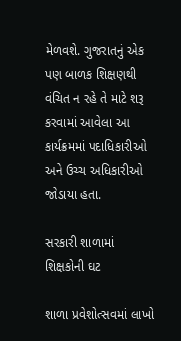મેળવશે. ગુજરાતનું એક પણ બાળક શિક્ષણથી વંચિત ન રહે તે માટે શરૂ કરવામાં આવેલા આ કાર્યક્રમમાં પદાધિકારીઓ અને ઉચ્ચ અધિકારીઓ જોડાયા હતા.

સરકારી શાળામાં શિક્ષકોની ઘટ

શાળા પ્રવેશોત્સવમાં લાખો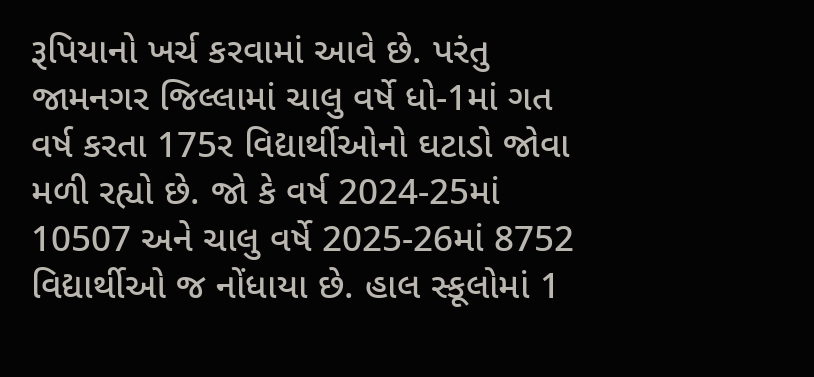રૂપિયાનો ખર્ચ કરવામાં આવે છે. પરંતુ જામનગર જિલ્લામાં ચાલુ વર્ષે ધો-1માં ગત વર્ષ કરતા 175ર વિદ્યાર્થીઓનો ઘટાડો જોવા મળી રહ્યો છે. જો કે વર્ષ 2024-25માં 10507 અને ચાલુ વર્ષે 2025-26માં 8752 વિદ્યાર્થીઓ જ નોંધાયા છે. હાલ સ્કૂલોમાં 1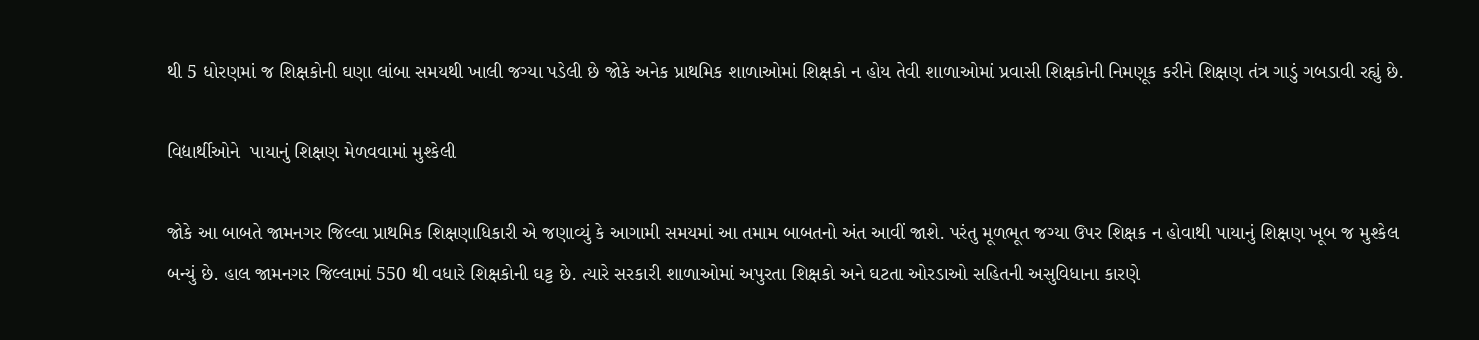થી 5 ધોરણમાં જ શિક્ષકોની ઘણા લાંબા સમયથી ખાલી જગ્યા પડેલી છે જોકે અનેક પ્રાથમિક શાળાઓમાં શિક્ષકો ન હોય તેવી શાળાઓમાં પ્રવાસી શિક્ષકોની નિમણૂક કરીને શિક્ષણ તંત્ર ગાડું ગબડાવી રહ્યું છે.

વિદ્યાર્થીઓને  પાયાનું શિક્ષણ મેળવવામાં મુશ્કેલી

જોકે આ બાબતે જામનગર જિલ્લા પ્રાથમિક શિક્ષણાધિકારી એ જણાવ્યું કે આગામી સમયમાં આ તમામ બાબતનો અંત આવીં જાશે. પરંતુ મૂળભૂત જગ્યા ઉપર શિક્ષક ન હોવાથી પાયાનું શિક્ષણ ખૂબ જ મુશ્કેલ બન્યું છે. હાલ જામનગર જિલ્લામાં 550 થી વધારે શિક્ષકોની ઘટ્ટ છે. ત્યારે સરકારી શાળાઓમાં અપુરતા શિક્ષકો અને ઘટતા ઓરડાઓ સહિતની અસુવિધાના કારણે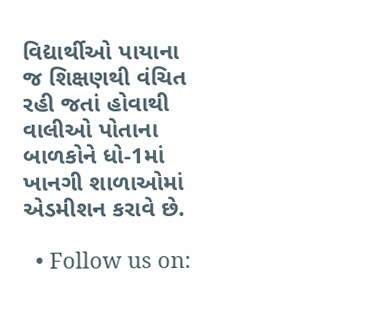વિદ્યાર્થીઓ પાયાના જ શિક્ષણથી વંચિત રહી જતાં હોવાથી વાલીઓ પોતાના બાળકોને ધો-1માં ખાનગી શાળાઓમાં એડમીશન કરાવે છે.

  • Follow us on: